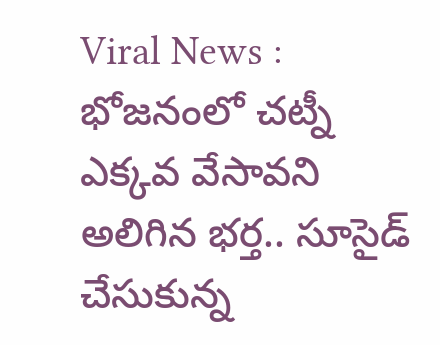Viral News : భోజ‌నంలో చ‌ట్నీ ఎక్క‌వ వేసావ‌ని అలిగిన‌ భ‌ర్త‌.. సూసైడ్ చేసుకున్న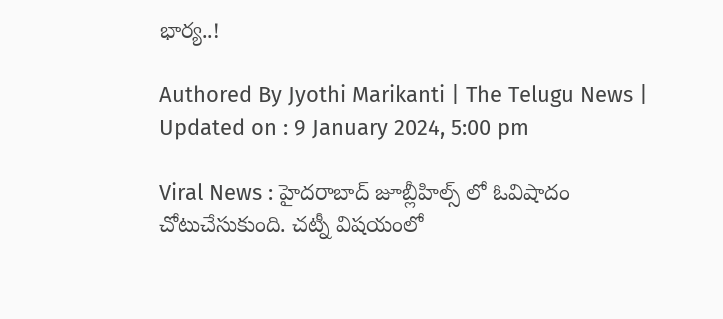భార్య..!

Authored By Jyothi Marikanti | The Telugu News | Updated on : 9 January 2024, 5:00 pm

Viral News : హైదరాబాద్ జూబ్లీహిల్స్ లో ఓవిషాదం చోటుచేసుకుంది. చట్నీ విషయంలో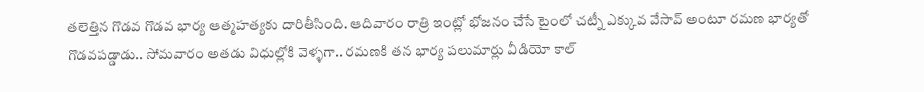తలెత్తిన గొడవ గొడవ భార్య ఆత్మహత్యకు దారితీసింది. ఆదివారం రాత్రి ఇంట్లో భోజనం చేసే టైంలో చట్నీ ఎక్కువ వేసావ్ అంటూ రమణ భార్యతో గొడవపడ్డాడు.. సోమవారం అతడు విధుల్లోకి వెళ్ళగా.. రమణకి తన భార్య పలుమార్లు వీడియో కాల్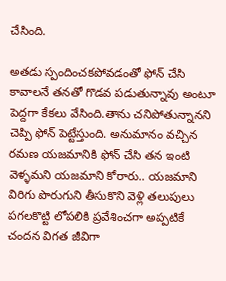చేసింది.

అతడు స్పందించకపోవడంతో ఫోన్ చేసి కావాలనే తనతో గొడవ పడుతున్నావు అంటూ పెద్దగా కేకలు వేసింది.తాను చనిపోతున్నానని చెప్పి ఫోన్ పెట్టేస్తుంది. అనుమానం వచ్చిన రమణ యజమానికి ఫోన్ చేసి తన ఇంటి వెళ్ళమని యజమాని కోరారు.. యజమాని విరిగు పొరుగుని తీసుకొని వెళ్లి తలుపులు పగలకొట్టి లోపలికి ప్రవేశించగా అప్పటికే చందన విగత జీవిగా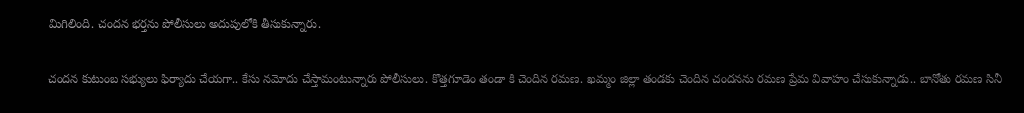మిగిలింది. చందన భర్తను పోలీసులు అదుపులోకి తీసుకున్నారు.

చందన కుటుంబ సభ్యులు ఫిర్యాదు చేయగా.. కేసు నమోదు చేస్తామంటున్నారు పోలీసులు. కొత్తగూడెం తండా కి చెందిన రమణ. ఖమ్మం జిల్లా తండకు చెందిన చందనను రమణ ప్రేమ వివాహం చేసుకున్నాడు.. బానోతు రమణ సినీ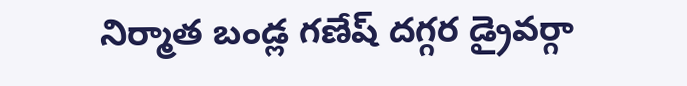నిర్మాత బండ్ల గణేష్ దగ్గర డ్రైవర్గా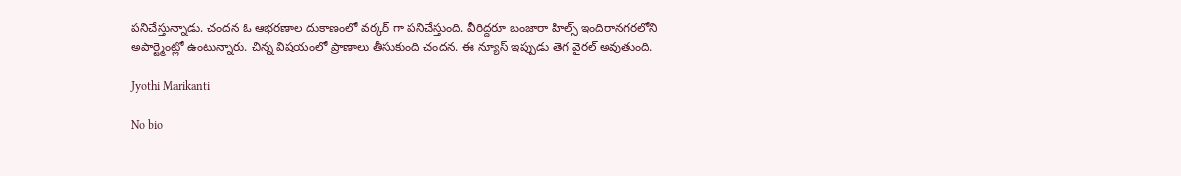పనిచేస్తున్నాడు. చందన ఓ ఆభరణాల దుకాణంలో వర్కర్ గా పనిచేస్తుంది. వీరిద్దరూ బంజారా హిల్స్ ఇందిరానగరలోని అపార్ట్మెంట్లో ఉంటున్నారు. చిన్న విషయంలో ప్రాణాలు తీసుకుంది చందన. ఈ న్యూస్ ఇప్పుడు తెగ వైరల్ అవుతుంది.

Jyothi Marikanti

No bio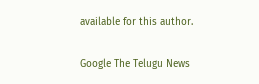available for this author.

Google The Telugu News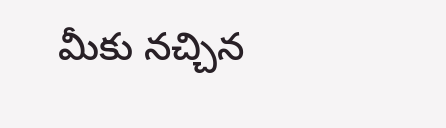మీకు నచ్చిన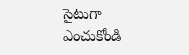సైటుగా ఎంచుకోండి